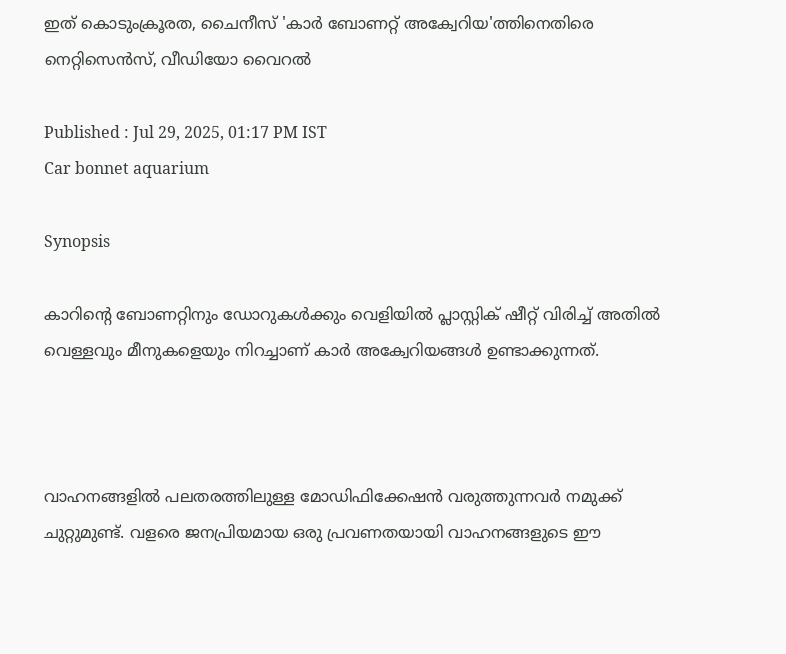ഇത് കൊടുംക്രൂരത, ചൈനീസ് 'കാർ ബോണറ്റ് അക്വേറിയ'ത്തിനെതിരെ നെറ്റിസെന്‍സ്, വീഡിയോ വൈറൽ

Published : Jul 29, 2025, 01:17 PM IST
Car bonnet aquarium

Synopsis

കാറിന്‍റെ ബോണറ്റിനും ഡോറുകള്‍ക്കും വെളിയില്‍ പ്ലാസ്റ്റിക് ഷീറ്റ് വിരിച്ച് അതില്‍ വെള്ളവും മീനുകളെയും നിറച്ചാണ് കാര്‍ അക്വേറിയങ്ങൾ ഉണ്ടാക്കുന്നത്.



വാഹനങ്ങളിൽ പലതരത്തിലുള്ള മോഡിഫിക്കേഷൻ വരുത്തുന്നവർ നമുക്ക് ചുറ്റുമുണ്ട്. വളരെ ജനപ്രിയമായ ഒരു പ്രവണതയായി വാഹനങ്ങളുടെ ഈ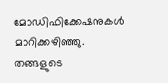മോഡിഫിക്കേഷനുകൾ മാറിക്കഴിഞ്ഞു. തങ്ങളുടെ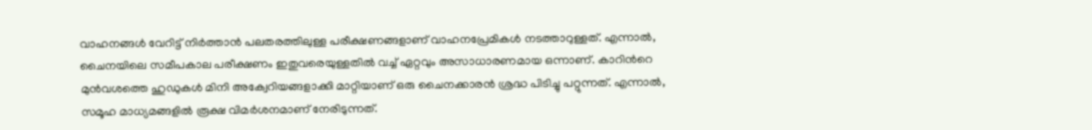വാഹനങ്ങൾ വേറിട്ട് നിർത്താൻ പലതരത്തിലുള്ള പരീക്ഷണങ്ങളാണ് വാഹനപ്രേമികൾ നടത്താറുള്ളത്. എന്നാൽ, ചൈനയിലെ സമീപകാല പരീക്ഷണം ഇതുവരെയുള്ളതിൽ വച്ച് ഏറ്റവും അസാധാരണമായ ഒന്നാണ്. കാറിന്‍റെ മുൻവശത്തെ ഹുഡുകൾ മിനി അക്വേറിയങ്ങളാക്കി മാറ്റിയാണ് ഒരു ചൈനക്കാരന്‍ ശ്രദ്ധ പിടിച്ചു പറ്റുന്നത്. എന്നാല്‍, സമൂഹ മാധ്യമങ്ങളില്‍ രൂക്ഷ വിമർശനമാണ് നേരിടുന്നത്.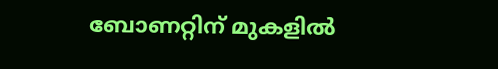ബോണറ്റിന് മുകളിൽ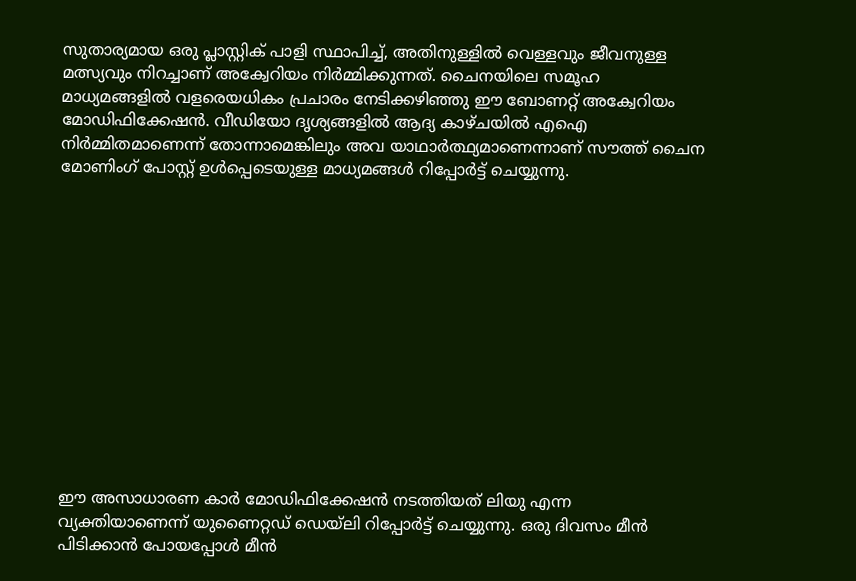സുതാര്യമായ ഒരു പ്ലാസ്റ്റിക് പാളി സ്ഥാപിച്ച്, അതിനുള്ളിൽ വെള്ളവും ജീവനുള്ള മത്സ്യവും നിറച്ചാണ് അക്വേറിയം നിർമ്മിക്കുന്നത്. ചൈനയിലെ സമൂഹ മാധ്യമങ്ങളിൽ വളരെയധികം പ്രചാരം നേടിക്കഴിഞ്ഞു ഈ ബോണറ്റ് അക്വേറിയം മോഡിഫിക്കേഷൻ. വീഡിയോ ദൃശ്യങ്ങളിൽ ആദ്യ കാഴ്ചയിൽ എഐ നിർമ്മിതമാണെന്ന് തോന്നാമെങ്കിലും അവ യാഥാർത്ഥ്യമാണെന്നാണ് സൗത്ത് ചൈന മോണിംഗ് പോസ്റ്റ് ഉൾപ്പെടെയുള്ള മാധ്യമങ്ങൾ റിപ്പോർട്ട് ചെയ്യുന്നു.













ഈ അസാധാരണ കാർ മോഡിഫിക്കേഷൻ നടത്തിയത് ലിയു എന്ന വ്യക്തിയാണെന്ന് യുണൈറ്റഡ് ഡെയ്‌ലി റിപ്പോർട്ട് ചെയ്യുന്നു. ഒരു ദിവസം മീൻ പിടിക്കാൻ പോയപ്പോൾ മീൻ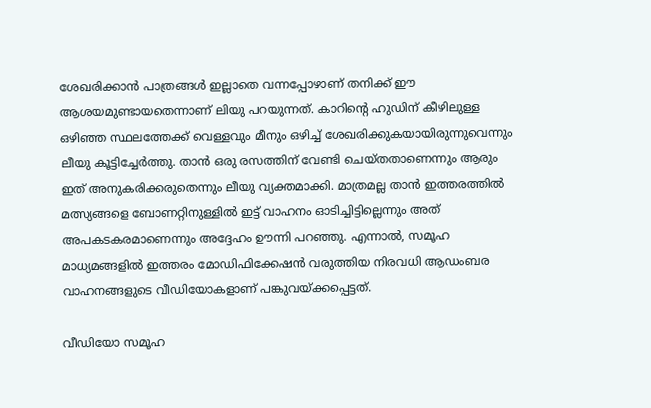ശേഖരിക്കാൻ പാത്രങ്ങൾ ഇല്ലാതെ വന്നപ്പോഴാണ് തനിക്ക് ഈ ആശയമുണ്ടായതെന്നാണ് ലിയു പറയുന്നത്. കാറിന്‍റെ ഹുഡിന് കീഴിലുള്ള ഒഴിഞ്ഞ സ്ഥലത്തേക്ക് വെള്ളവും മീനും ഒഴിച്ച് ശേഖരിക്കുകയായിരുന്നുവെന്നും ലീയു കൂട്ടിച്ചേർത്തു. താൻ ഒരു രസത്തിന് വേണ്ടി ചെയ്തതാണെന്നും ആരും ഇത് അനുകരിക്കരുതെന്നും ലീയു വ്യക്തമാക്കി. മാത്രമല്ല താൻ ഇത്തരത്തിൽ മത്സ്യങ്ങളെ ബോണറ്റിനുള്ളിൽ ഇട്ട് വാഹനം ഓടിച്ചിട്ടില്ലെന്നും അത് അപകടകരമാണെന്നും അദ്ദേഹം ഊന്നി പറഞ്ഞു. എന്നാല്‍, സമൂഹ മാധ്യമങ്ങളില്‍ ഇത്തരം മോഡിഫിക്കേഷന്‍ വരുത്തിയ നിരവധി ആഡംബര വാഹനങ്ങളുടെ വീഡിയോകളാണ് പങ്കുവയ്ക്കപ്പെട്ടത്.

വീഡിയോ സമൂഹ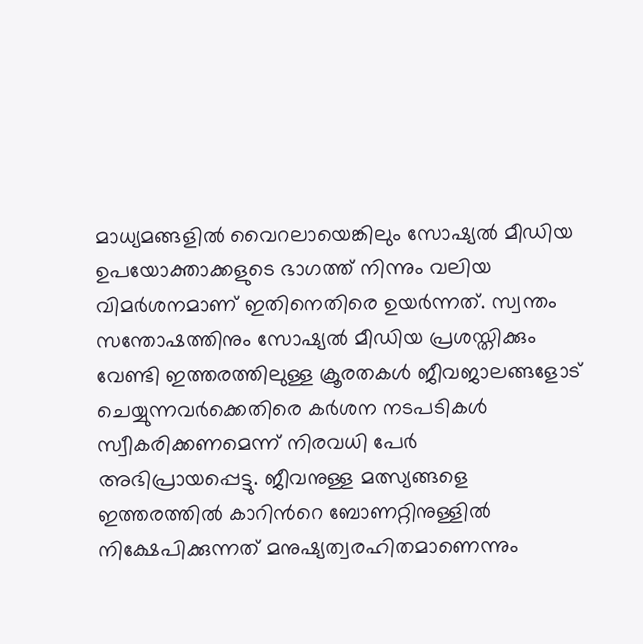മാധ്യമങ്ങളിൽ വൈറലായെങ്കിലും സോഷ്യൽ മീഡിയ ഉപയോക്താക്കളുടെ ഭാഗത്ത് നിന്നും വലിയ വിമർശനമാണ് ഇതിനെതിരെ ഉയർന്നത്. സ്വന്തം സന്തോഷത്തിനും സോഷ്യൽ മീഡിയ പ്രശസ്തിക്കും വേണ്ടി ഇത്തരത്തിലുള്ള ക്രൂരതകൾ ജീവജാലങ്ങളോട് ചെയ്യുന്നവർക്കെതിരെ കർശന നടപടികൾ സ്വീകരിക്കണമെന്ന് നിരവധി പേർ അഭിപ്രായപ്പെട്ടു. ജീവനുള്ള മത്സ്യങ്ങളെ ഇത്തരത്തിൽ കാറിന്‍റെ ബോണറ്റിനുള്ളിൽ നിക്ഷേപിക്കുന്നത് മനുഷ്യത്വരഹിതമാണെന്നും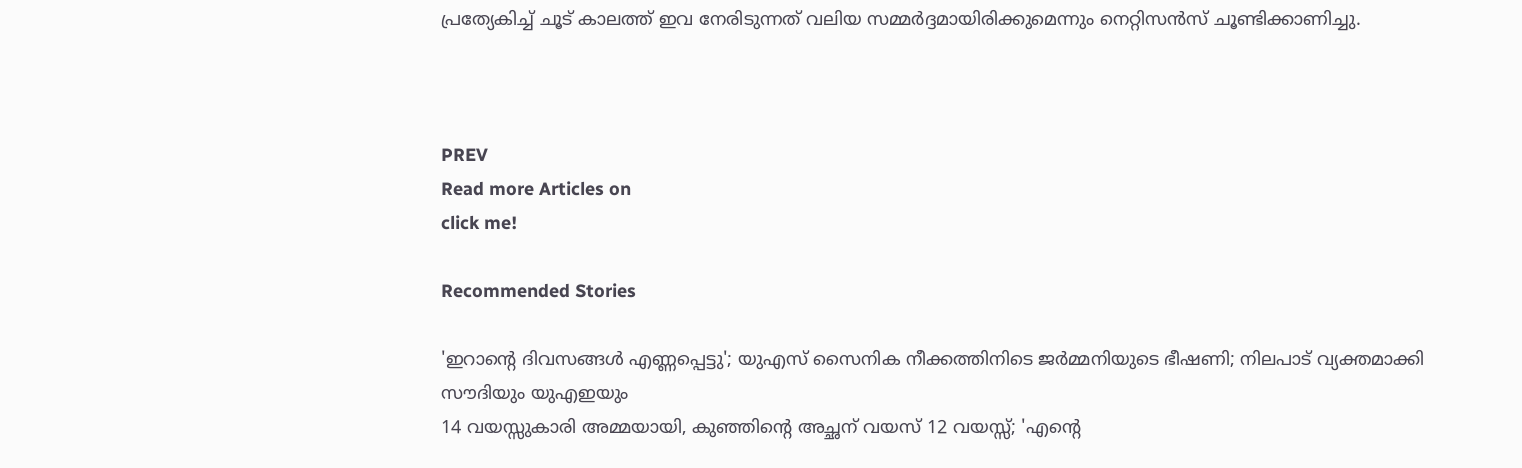പ്രത്യേകിച്ച് ചൂട് കാലത്ത് ഇവ നേരിടുന്നത് വലിയ സമ്മർദ്ദമായിരിക്കുമെന്നും നെറ്റിസൻസ് ചൂണ്ടിക്കാണിച്ചു.



PREV
Read more Articles on
click me!

Recommended Stories

'ഇറാന്‍റെ ദിവസങ്ങൾ എണ്ണപ്പെട്ടു'; യുഎസ് സൈനിക നീക്കത്തിനിടെ ജർമ്മനിയുടെ ഭീഷണി; നിലപാട് വ്യക്തമാക്കി സൗദിയും യുഎഇയും
14 വയസ്സുകാരി അമ്മയായി, കുഞ്ഞിന്‍റെ അച്ഛന് വയസ് 12 വയസ്സ്; 'എന്‍റെ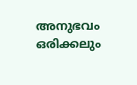അനുഭവം ഒരിക്കലും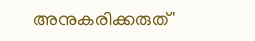അനുകരിക്കരുത്'